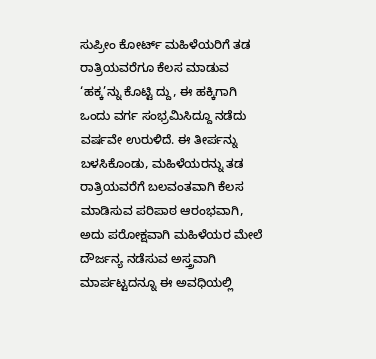ಸುಪ್ರೀಂ ಕೋರ್ಟ್ ಮಹಿಳೆಯರಿಗೆ ತಡ ರಾತ್ರಿಯವರೆಗೂ ಕೆಲಸ ಮಾಡುವ ‘ಹಕ್ಕ’ನ್ನು ಕೊಟ್ಟಿ ದ್ದು, ಈ ಹಕ್ಕಿಗಾಗಿ ಒಂದು ವರ್ಗ ಸಂಭ್ರಮಿಸಿದ್ದೂ ನಡೆದು ವರ್ಷವೇ ಉರುಳಿದೆ. ಈ ತೀರ್ಪನ್ನು ಬಳಸಿಕೊಂಡು, ಮಹಿಳೆಯರನ್ನು ತಡ ರಾತ್ರಿಯವರೆಗೆ ಬಲವಂತವಾಗಿ ಕೆಲಸ ಮಾಡಿಸುವ ಪರಿಪಾಠ ಆರಂಭವಾಗಿ, ಅದು ಪರೋಕ್ಷವಾಗಿ ಮಹಿಳೆಯರ ಮೇಲೆ ದೌರ್ಜನ್ಯ ನಡೆಸುವ ಅಸ್ತ್ರವಾಗಿ ಮಾರ್ಪಟ್ಟದನ್ನೂ ಈ ಅವಧಿಯಲ್ಲಿ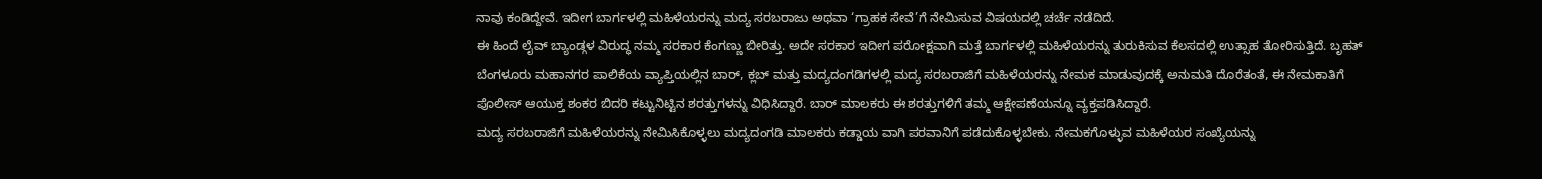ನಾವು ಕಂಡಿದ್ದೇವೆ. ಇದೀಗ ಬಾರ್ಗಳಲ್ಲಿ ಮಹಿಳೆಯರನ್ನು ಮದ್ಯ ಸರಬರಾಜು ಅಥವಾ ‘ಗ್ರಾಹಕ ಸೇವೆ’ಗೆ ನೇಮಿಸುವ ವಿಷಯದಲ್ಲಿ ಚರ್ಚೆ ನಡೆದಿದೆ.
ಈ ಹಿಂದೆ ಲೈವ್ ಬ್ಯಾಂಡ್ಗಳ ವಿರುದ್ಧ ನಮ್ಮ ಸರಕಾರ ಕೆಂಗಣ್ಣು ಬೀರಿತ್ತು. ಅದೇ ಸರಕಾರ ಇದೀಗ ಪರೋಕ್ಷವಾಗಿ ಮತ್ತೆ ಬಾರ್ಗಳಲ್ಲಿ ಮಹಿಳೆಯರನ್ನು ತುರುಕಿಸುವ ಕೆಲಸದಲ್ಲಿ ಉತ್ಸಾಹ ತೋರಿಸುತ್ತಿದೆ. ಬೃಹತ್ ಬೆಂಗಳೂರು ಮಹಾನಗರ ಪಾಲಿಕೆಯ ವ್ಯಾಪ್ತಿಯಲ್ಲಿನ ಬಾರ್, ಕ್ಲಬ್ ಮತ್ತು ಮದ್ಯದಂಗಡಿಗಳಲ್ಲಿ ಮದ್ಯ ಸರಬರಾಜಿಗೆ ಮಹಿಳೆಯರನ್ನು ನೇಮಕ ಮಾಡುವುದಕ್ಕೆ ಅನುಮತಿ ದೊರೆತಂತೆ, ಈ ನೇಮಕಾತಿಗೆ ಪೊಲೀಸ್ ಆಯುಕ್ತ ಶಂಕರ ಬಿದರಿ ಕಟ್ಟುನಿಟ್ಟಿನ ಶರತ್ತುಗಳನ್ನು ವಿಧಿಸಿದ್ದಾರೆ. ಬಾರ್ ಮಾಲಕರು ಈ ಶರತ್ತುಗಳಿಗೆ ತಮ್ಮ ಆಕ್ಷೇಪಣೆಯನ್ನೂ ವ್ಯಕ್ತಪಡಿಸಿದ್ದಾರೆ.
ಮದ್ಯ ಸರಬರಾಜಿಗೆ ಮಹಿಳೆಯರನ್ನು ನೇಮಿಸಿಕೊಳ್ಳಲು ಮದ್ಯದಂಗಡಿ ಮಾಲಕರು ಕಡ್ಡಾಯ ವಾಗಿ ಪರವಾನಿಗೆ ಪಡೆದುಕೊಳ್ಳಬೇಕು. ನೇಮಕಗೊಳ್ಳುವ ಮಹಿಳೆಯರ ಸಂಖ್ಯೆಯನ್ನು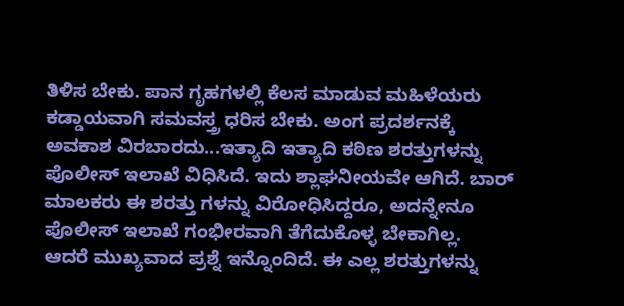ತಿಳಿಸ ಬೇಕು. ಪಾನ ಗೃಹಗಳಲ್ಲಿ ಕೆಲಸ ಮಾಡುವ ಮಹಿಳೆಯರು ಕಡ್ಡಾಯವಾಗಿ ಸಮವಸ್ತ್ರ ಧರಿಸ ಬೇಕು. ಅಂಗ ಪ್ರದರ್ಶನಕ್ಕೆ ಅವಕಾಶ ವಿರಬಾರದು...ಇತ್ಯಾದಿ ಇತ್ಯಾದಿ ಕಠಿಣ ಶರತ್ತುಗಳನ್ನು ಪೊಲೀಸ್ ಇಲಾಖೆ ವಿಧಿಸಿದೆ. ಇದು ಶ್ಲಾಘನೀಯವೇ ಆಗಿದೆ. ಬಾರ್ ಮಾಲಕರು ಈ ಶರತ್ತು ಗಳನ್ನು ವಿರೋಧಿಸಿದ್ದರೂ, ಅದನ್ನೇನೂ ಪೊಲೀಸ್ ಇಲಾಖೆ ಗಂಭೀರವಾಗಿ ತೆಗೆದುಕೊಳ್ಳ ಬೇಕಾಗಿಲ್ಲ.
ಆದರೆ ಮುಖ್ಯವಾದ ಪ್ರಶ್ನೆ ಇನ್ನೊಂದಿದೆ. ಈ ಎಲ್ಲ ಶರತ್ತುಗಳನ್ನು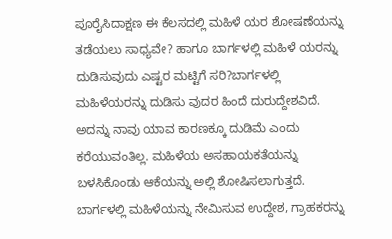ಪೂರೈಸಿದಾಕ್ಷಣ ಈ ಕೆಲಸದಲ್ಲಿ ಮಹಿಳೆ ಯರ ಶೋಷಣೆಯನ್ನು ತಡೆಯಲು ಸಾಧ್ಯವೇ? ಹಾಗೂ ಬಾರ್ಗಳಲ್ಲಿ ಮಹಿಳೆ ಯರನ್ನು ದುಡಿಸುವುದು ಎಷ್ಟರ ಮಟ್ಟಿಗೆ ಸರಿ?ಬಾರ್ಗಳಲ್ಲಿ ಮಹಿಳೆಯರನ್ನು ದುಡಿಸು ವುದರ ಹಿಂದೆ ದುರುದ್ದೇಶವಿದೆ. ಅದನ್ನು ನಾವು ಯಾವ ಕಾರಣಕ್ಕೂ ದುಡಿಮೆ ಎಂದು ಕರೆಯುವಂತಿಲ್ಲ. ಮಹಿಳೆಯ ಅಸಹಾಯಕತೆಯನ್ನು ಬಳಸಿಕೊಂಡು ಆಕೆಯನ್ನು ಅಲ್ಲಿ ಶೋಷಿಸಲಾಗುತ್ತದೆ. ಬಾರ್ಗಳಲ್ಲಿ ಮಹಿಳೆಯನ್ನು ನೇಮಿಸುವ ಉದ್ದೇಶ, ಗ್ರಾಹಕರನ್ನು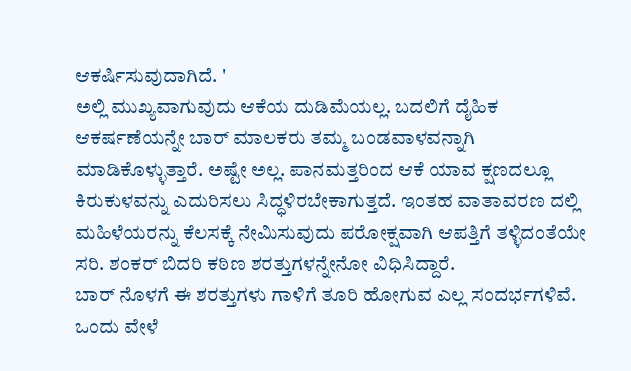ಆಕರ್ಷಿಸುವುದಾಗಿದೆ. '
ಅಲ್ಲಿ ಮುಖ್ಯವಾಗುವುದು ಆಕೆಯ ದುಡಿಮೆಯಲ್ಲ. ಬದಲಿಗೆ ದೈಹಿಕ ಆಕರ್ಷಣೆಯನ್ನೇ ಬಾರ್ ಮಾಲಕರು ತಮ್ಮ ಬಂಡವಾಳವನ್ನಾಗಿ ಮಾಡಿಕೊಳ್ಳುತ್ತಾರೆ. ಅಷ್ಟೇ ಅಲ್ಲ. ಪಾನಮತ್ತರಿಂದ ಆಕೆ ಯಾವ ಕ್ಷಣದಲ್ಲೂ ಕಿರುಕುಳವನ್ನು ಎದುರಿಸಲು ಸಿದ್ಧಳಿರಬೇಕಾಗುತ್ತದೆ. ಇಂತಹ ವಾತಾವರಣ ದಲ್ಲಿ ಮಹಿಳೆಯರನ್ನು ಕೆಲಸಕ್ಕೆ ನೇಮಿಸುವುದು ಪರೋಕ್ಷವಾಗಿ ಆಪತ್ತಿಗೆ ತಳ್ಳಿದಂತೆಯೇ ಸರಿ. ಶಂಕರ್ ಬಿದರಿ ಕಠಿಣ ಶರತ್ತುಗಳನ್ನೇನೋ ವಿಧಿಸಿದ್ದಾರೆ.
ಬಾರ್ ನೊಳಗೆ ಈ ಶರತ್ತುಗಳು ಗಾಳಿಗೆ ತೂರಿ ಹೋಗುವ ಎಲ್ಲ ಸಂದರ್ಭಗಳಿವೆ. ಒಂದು ವೇಳೆ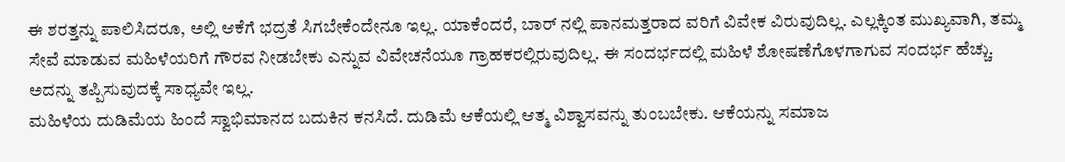ಈ ಶರತ್ತನ್ನು ಪಾಲಿಸಿದರೂ, ಅಲ್ಲಿ ಆಕೆಗೆ ಭದ್ರತೆ ಸಿಗಬೇಕೆಂದೇನೂ ಇಲ್ಲ. ಯಾಕೆಂದರೆ, ಬಾರ್ ನಲ್ಲಿ ಪಾನಮತ್ತರಾದ ವರಿಗೆ ವಿವೇಕ ವಿರುವುದಿಲ್ಲ. ಎಲ್ಲಕ್ಕಿಂತ ಮುಖ್ಯವಾಗಿ, ತಮ್ಮ ಸೇವೆ ಮಾಡುವ ಮಹಿಳೆಯರಿಗೆ ಗೌರವ ನೀಡಬೇಕು ಎನ್ನುವ ವಿವೇಚನೆಯೂ ಗ್ರಾಹಕರಲ್ಲಿರುವುದಿಲ್ಲ. ಈ ಸಂದರ್ಭದಲ್ಲಿ ಮಹಿಳೆ ಶೋಷಣೆಗೊಳಗಾಗುವ ಸಂದರ್ಭ ಹೆಚ್ಚು. ಅದನ್ನು ತಪ್ಪಿಸುವುದಕ್ಕೆ ಸಾಧ್ಯವೇ ಇಲ್ಲ.
ಮಹಿಳೆಯ ದುಡಿಮೆಯ ಹಿಂದೆ ಸ್ವಾಭಿಮಾನದ ಬದುಕಿನ ಕನಸಿದೆ. ದುಡಿಮೆ ಆಕೆಯಲ್ಲಿ ಆತ್ಮ ವಿಶ್ವಾಸವನ್ನು ತುಂಬಬೇಕು. ಆಕೆಯನ್ನು ಸಮಾಜ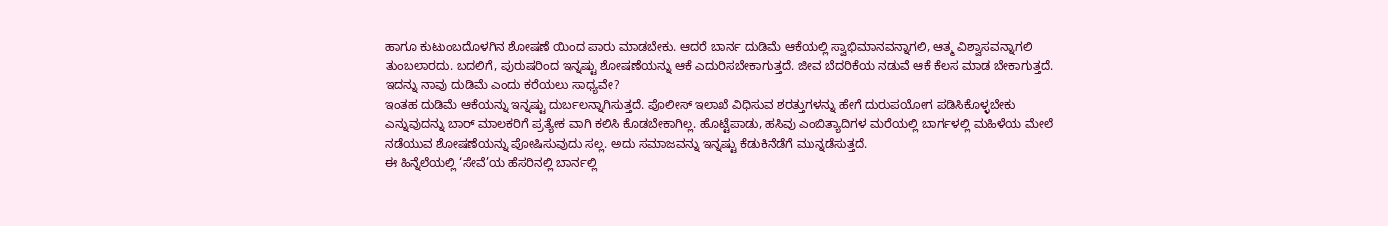ಹಾಗೂ ಕುಟುಂಬದೊಳಗಿನ ಶೋಷಣೆ ಯಿಂದ ಪಾರು ಮಾಡಬೇಕು. ಆದರೆ ಬಾರ್ನ ದುಡಿಮೆ ಆಕೆಯಲ್ಲಿ ಸ್ವಾಭಿಮಾನವನ್ನಾಗಲಿ, ಆತ್ಮ ವಿಶ್ವಾಸವನ್ನಾಗಲಿ ತುಂಬಲಾರದು. ಬದಲಿಗೆ, ಪುರುಷರಿಂದ ಇನ್ನಷ್ಟು ಶೋಷಣೆಯನ್ನು ಆಕೆ ಎದುರಿಸಬೇಕಾಗುತ್ತದೆ. ಜೀವ ಬೆದರಿಕೆಯ ನಡುವೆ ಆಕೆ ಕೆಲಸ ಮಾಡ ಬೇಕಾಗುತ್ತದೆ. ಇದನ್ನು ನಾವು ದುಡಿಮೆ ಎಂದು ಕರೆಯಲು ಸಾಧ್ಯವೇ?
ಇಂತಹ ದುಡಿಮೆ ಆಕೆಯನ್ನು ಇನ್ನಷ್ಟು ದುರ್ಬಲನ್ನಾಗಿಸುತ್ತದೆ. ಪೊಲೀಸ್ ಇಲಾಖೆ ವಿಧಿಸುವ ಶರತ್ತುಗಳನ್ನು ಹೇಗೆ ದುರುಪಯೋಗ ಪಡಿಸಿಕೊಳ್ಳಬೇಕು ಎನ್ನುವುದನ್ನು ಬಾರ್ ಮಾಲಕರಿಗೆ ಪ್ರತ್ಯೇಕ ವಾಗಿ ಕಲಿಸಿ ಕೊಡಬೇಕಾಗಿಲ್ಲ. ಹೊಟ್ಟೆಪಾಡು, ಹಸಿವು ಎಂಬಿತ್ಯಾದಿಗಳ ಮರೆಯಲ್ಲಿ ಬಾರ್ಗಳಲ್ಲಿ ಮಹಿಳೆಯ ಮೇಲೆ ನಡೆಯುವ ಶೋಷಣೆಯನ್ನು ಪೋಷಿಸುವುದು ಸಲ್ಲ. ಅದು ಸಮಾಜವನ್ನು ಇನ್ನಷ್ಟು ಕೆಡುಕಿನೆಡೆಗೆ ಮುನ್ನಡೆಸುತ್ತದೆ.
ಈ ಹಿನ್ನೆಲೆಯಲ್ಲಿ ‘ಸೇವೆ’ಯ ಹೆಸರಿನಲ್ಲಿ ಬಾರ್ನಲ್ಲಿ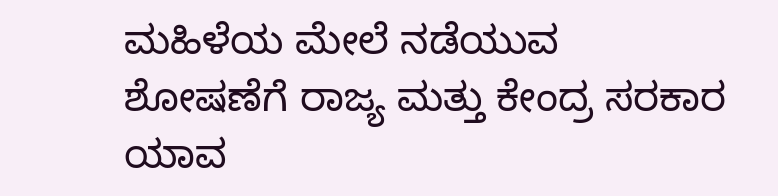ಮಹಿಳೆಯ ಮೇಲೆ ನಡೆಯುವ ಶೋಷಣೆಗೆ ರಾಜ್ಯ ಮತ್ತು ಕೇಂದ್ರ ಸರಕಾರ ಯಾವ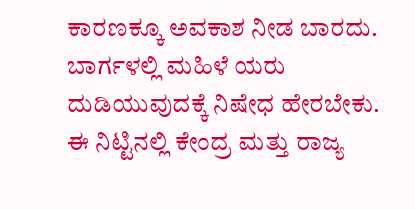ಕಾರಣಕ್ಕೂ ಅವಕಾಶ ನೀಡ ಬಾರದು. ಬಾರ್ಗಳಲ್ಲಿ ಮಹಿಳೆ ಯರು ದುಡಿಯುವುದಕ್ಕೆ ನಿಷೇಧ ಹೇರಬೇಕು. ಈ ನಿಟ್ಟಿನಲ್ಲಿ ಕೇಂದ್ರ ಮತ್ತು ರಾಜ್ಯ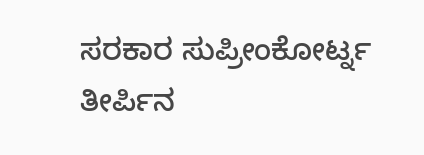ಸರಕಾರ ಸುಪ್ರೀಂಕೋರ್ಟ್ನ ತೀರ್ಪಿನ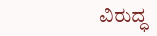ವಿರುದ್ಧ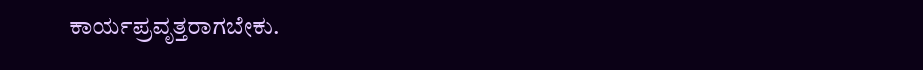ಕಾರ್ಯಪ್ರವೃತ್ತರಾಗಬೇಕು.